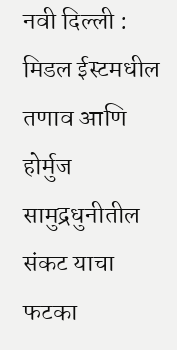नवी दिल्ली : मिडल ईस्टमधील तणाव आणि होर्मुज सामुद्रधुनीतील संकट याचा फटका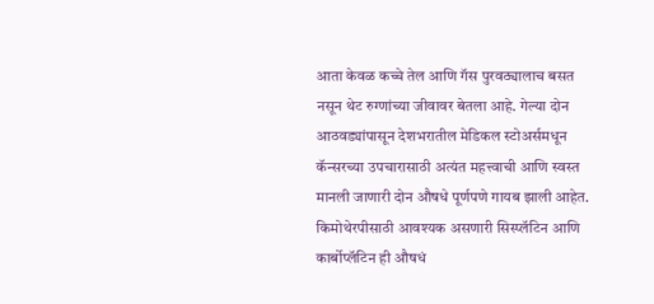आता केवळ कच्चे तेल आणि गॅस पुरवठ्यालाच बसत नसून थेट रुग्णांच्या जीवावर बेतला आहे. गेल्या दोन आठवड्यांपासून देशभरातील मेडिकल स्टोअर्समधून कॅन्सरच्या उपचारासाठी अत्यंत महत्त्वाची आणि स्वस्त मानली जाणारी दोन औषधे पूर्णपणे गायब झाली आहेत. किमोथेरपीसाठी आवश्यक असणारी सिस्प्लॅटिन आणि कार्बोप्लॅटिन ही औषधं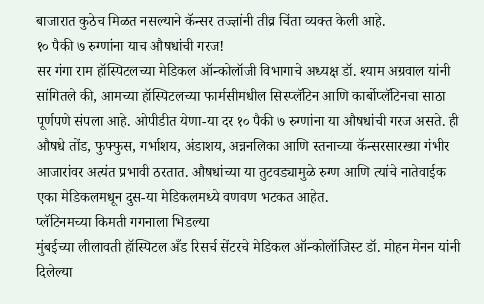बाजारात कुठेच मिळत नसल्याने कॅन्सर तज्ज्ञांनी तीव्र चिंता व्यक्त केली आहे.
१० पैकी ७ रुग्णांना याच औषधांची गरज!
सर गंगा राम हॉस्पिटलच्या मेडिकल ऑन्कोलॉजी विभागाचे अध्यक्ष डॉ. श्याम अग्रवाल यांनी सांगितले की, आमच्या हॉस्पिटलच्या फार्मसीमधील सिस्प्लॅटिन आणि कार्बोप्लॅटिनचा साठा पूर्णपणे संपला आहे. ओपीडीत येणा-या दर १० पैकी ७ रुग्णांना या औषधांची गरज असते. ही औषधे तोंड, फुफ्फुस, गर्भाशय, अंडाशय, अन्ननलिका आणि स्तनाच्या कॅन्सरसारख्या गंभीर आजारांवर अत्यंत प्रभावी ठरतात. औषधांच्या या तुटवड्यामुळे रुग्ण आणि त्यांचे नातेवाईक एका मेडिकलमधून दुस-या मेडिकलमध्ये वणवण भटकत आहेत.
प्लॅटिनमच्या किमती गगनाला भिडल्या
मुंबईच्या लीलावती हॉस्पिटल अँड रिसर्च सेंटरचे मेडिकल ऑन्कोलॉजिस्ट डॉ. मोहन मेनन यांनी दिलेल्या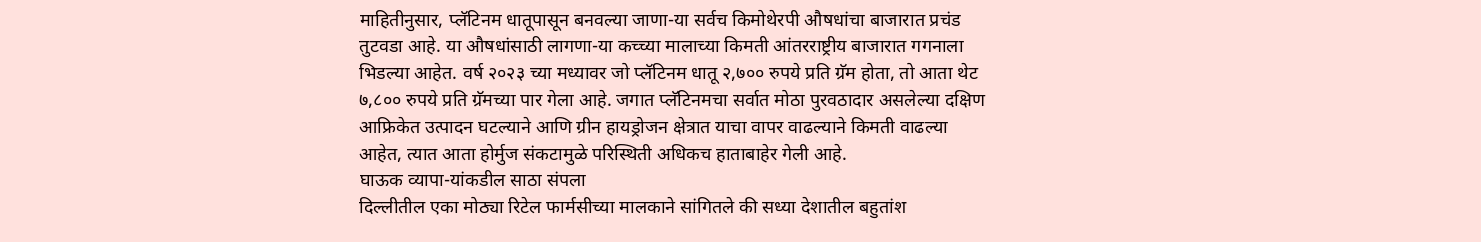माहितीनुसार, प्लॅटिनम धातूपासून बनवल्या जाणा-या सर्वच किमोथेरपी औषधांचा बाजारात प्रचंड तुटवडा आहे. या औषधांसाठी लागणा-या कच्च्या मालाच्या किमती आंतरराष्ट्रीय बाजारात गगनाला भिडल्या आहेत. वर्ष २०२३ च्या मध्यावर जो प्लॅटिनम धातू २,७०० रुपये प्रति ग्रॅम होता, तो आता थेट ७,८०० रुपये प्रति ग्रॅमच्या पार गेला आहे. जगात प्लॅटिनमचा सर्वात मोठा पुरवठादार असलेल्या दक्षिण आफ्रिकेत उत्पादन घटल्याने आणि ग्रीन हायड्रोजन क्षेत्रात याचा वापर वाढल्याने किमती वाढल्या आहेत, त्यात आता होर्मुज संकटामुळे परिस्थिती अधिकच हाताबाहेर गेली आहे.
घाऊक व्यापा-यांकडील साठा संपला
दिल्लीतील एका मोठ्या रिटेल फार्मसीच्या मालकाने सांगितले की सध्या देशातील बहुतांश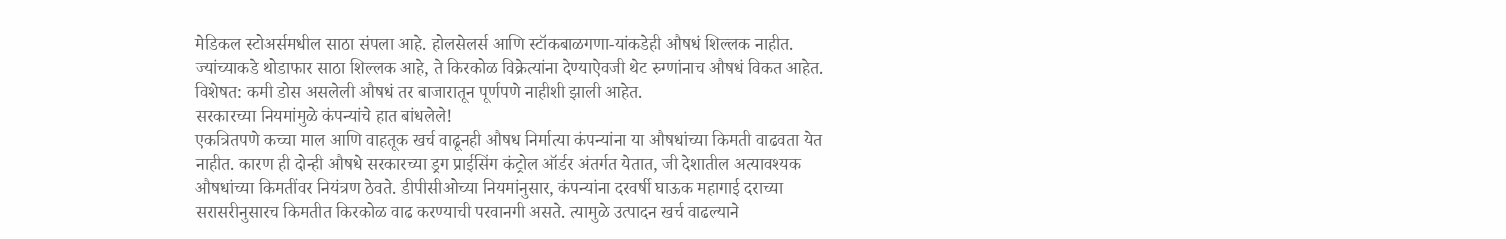मेडिकल स्टोअर्समधील साठा संपला आहे. होलसेलर्स आणि स्टॉकबाळगणा-यांकडेही औषधं शिल्लक नाहीत. ज्यांच्याकडे थोडाफार साठा शिल्लक आहे, ते किरकोळ विक्रेत्यांना देण्याऐवजी थेट रुग्णांनाच औषधं विकत आहेत. विशेषत: कमी डोस असलेली औषधं तर बाजारातून पूर्णपणे नाहीशी झाली आहेत.
सरकारच्या नियमांमुळे कंपन्यांचे हात बांधलेले!
एकत्रितपणे कच्चा माल आणि वाहतूक खर्च वाढूनही औषध निर्मात्या कंपन्यांना या औषधांच्या किमती वाढवता येत नाहीत. कारण ही दोन्ही औषधे सरकारच्या ड्रग प्राईसिंग कंट्रोल ऑर्डर अंतर्गत येतात, जी देशातील अत्यावश्यक औषधांच्या किमतींवर नियंत्रण ठेवते. डीपीसीओच्या नियमांनुसार, कंपन्यांना दरवर्षी घाऊक महागाई दराच्या सरासरीनुसारच किमतीत किरकोळ वाढ करण्याची परवानगी असते. त्यामुळे उत्पादन खर्च वाढल्याने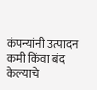कंपन्यांनी उत्पादन कमी किंवा बंद केल्याचे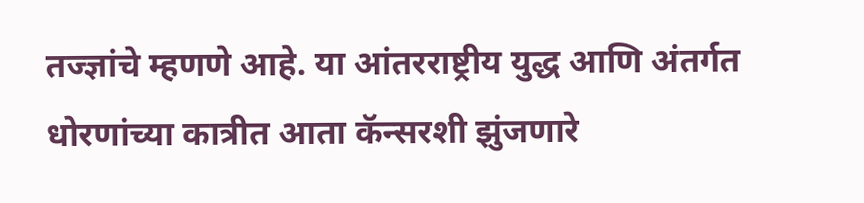तज्ज्ञांचे म्हणणे आहे. या आंतरराष्ट्रीय युद्ध आणि अंतर्गत धोरणांच्या कात्रीत आता कॅन्सरशी झुंजणारे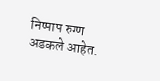निष्पाप रुग्ण अडकले आहेत.